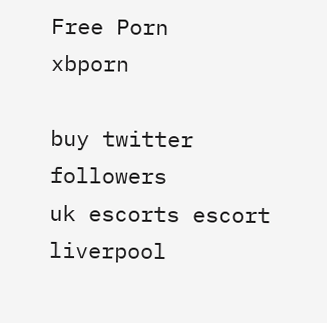Free Porn
xbporn

buy twitter followers
uk escorts escort
liverpool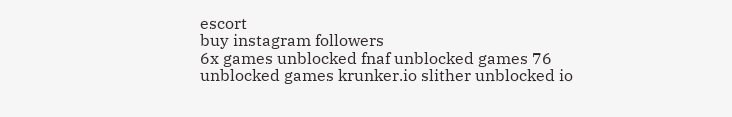escort
buy instagram followers
6x games unblocked fnaf unblocked games 76 unblocked games krunker.io slither unblocked io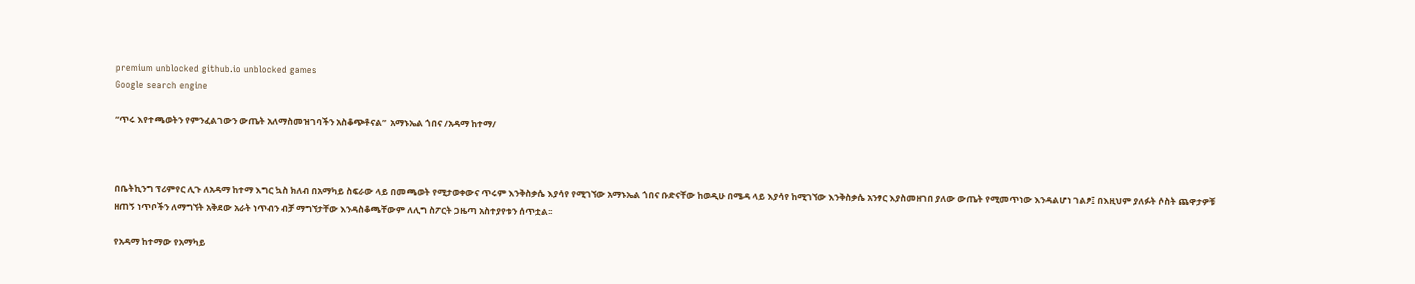premium unblocked github.io unblocked games
Google search engine

“ጥሩ እየተጫወትን የምንፈልገውን ውጤት አለማስመዝገባችን አስቆጭቶናል”  አማኑኤል ጎበና /አዳማ ከተማ/



በቤትኪንግ ፕሪምየር ሊጉ ለአዳማ ከተማ እግር ኳስ ክለብ በአማካይ ስፍራው ላይ በመጫወት የሚታወቀውና ጥሩም እንቅስቃሴ እያሳየ የሚገኘው አማኑኤል ጎበና ቡድናቸው ከወዲሁ በሜዳ ላይ እያሳየ ከሚገኘው እንቅስቃሴ አንፃር እያስመዘገበ ያለው ውጤት የሚመጥነው እንዳልሆነ ገልፆ፤ በእዚህም ያለፉት ሶስት ጨዋታዎቹ ዘጠኝ ነጥቦችን ለማግኘት አቅደው አራት ነጥብን ብቻ ማግኘታቸው እንዳስቆጫቸውም ለሊግ ስፖርት ጋዜጣ አስተያየቱን ሰጥቷል፡፡

የአዳማ ከተማው የአማካይ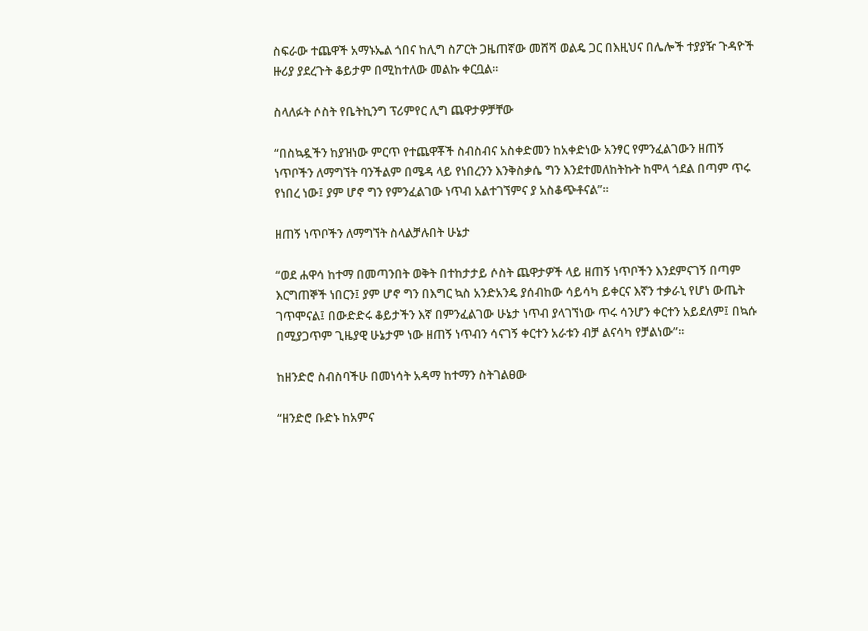ስፍራው ተጨዋች አማኑኤል ጎበና ከሊግ ስፖርት ጋዜጠኛው መሸሻ ወልዴ ጋር በእዚህና በሌሎች ተያያዥ ጉዳዮች ዙሪያ ያደረጉት ቆይታም በሚከተለው መልኩ ቀርቧል፡፡

ስላለፉት ሶስት የቤትኪንግ ፕሪምየር ሊግ ጨዋታዎቻቸው

“በስኳዷችን ከያዝነው ምርጥ የተጨዋቾች ስብስብና አስቀድመን ከአቀድነው አንፃር የምንፈልገውን ዘጠኝ ነጥቦችን ለማግኘት ባንችልም በሜዳ ላይ የነበረንን እንቅስቃሴ ግን እንደተመለከትኩት ከሞላ ጎደል በጣም ጥሩ የነበረ ነው፤ ያም ሆኖ ግን የምንፈልገው ነጥብ አልተገኘምና ያ አስቆጭቶናል”፡፡

ዘጠኝ ነጥቦችን ለማግኘት ስላልቻሉበት ሁኔታ

“ወደ ሐዋሳ ከተማ በመጣንበት ወቅት በተከታታይ ሶስት ጨዋታዎች ላይ ዘጠኝ ነጥቦችን እንደምናገኝ በጣም እርግጠኞች ነበርን፤ ያም ሆኖ ግን በእግር ኳስ አንድአንዴ ያሰብከው ሳይሳካ ይቀርና እኛን ተቃራኒ የሆነ ውጤት ገጥሞናል፤ በውድድሩ ቆይታችን እኛ በምንፈልገው ሁኔታ ነጥብ ያላገኘነው ጥሩ ሳንሆን ቀርተን አይደለም፤ በኳሱ በሚያጋጥም ጊዜያዊ ሁኔታም ነው ዘጠኝ ነጥብን ሳናገኝ ቀርተን አራቱን ብቻ ልናሳካ የቻልነው”፡፡

ከዘንድሮ ስብስባችሁ በመነሳት አዳማ ከተማን ስትገልፀው

“ዘንድሮ ቡድኑ ከአምና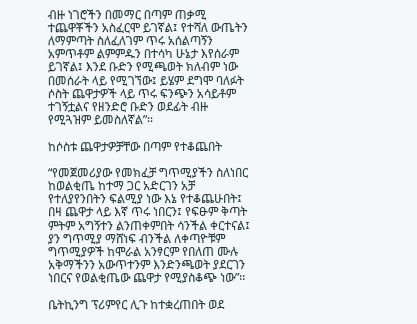ብዙ ነገሮችን በመማር በጣም ጠቃሚ ተጨዋቾችን አስፈርሞ ይገኛል፤ የተሻለ ውጤትን ለማምጣት ስለፈለገም ጥሩ አሰልጣኝን አምጥቶም ልምምዱን በተሳካ ሁኔታ እየሰራም ይገኛል፤ እንደ ቡድን የሚጫወት ክለብም ነው በመሰራት ላይ የሚገኘው፤ ይሄም ደግሞ ባለፉት ሶስት ጨዋታዎች ላይ ጥሩ ፍንጭን አሳይቶም ተገኝቷልና የዘንድሮ ቡድን ወደፊት ብዙ የሚጓዝም ይመስለኛል”፡፡

ከሶስቱ ጨዋታዎቻቸው በጣም የተቆጨበት

“የመጀመሪያው የመክፈቻ ግጥሚያችን ስለነበር ከወልቂጤ ከተማ ጋር አድርገን አቻ የተለያየንበትን ፍልሚያ ነው እኔ የተቆጨሁበት፤ በዛ ጨዋታ ላይ እኛ ጥሩ ነበርን፤ የፍፁም ቅጣት ምትም አግኝተን ልንጠቀምበት ሳንችል ቀርተናል፤ ያን ግጥሚያ ማሸነፍ ብንችል ለቀጣዮቹም ግጥሚያዎች ከሞራል አንፃርም የበለጠ ሙሉ አቅማችንን አውጥተንም እንድንጫወት ያደርገን ነበርና የወልቂጤው ጨዋታ የሚያስቆጭ ነው”፡፡

ቤትኪንግ ፕሪምየር ሊጉ ከተቋረጠበት ወደ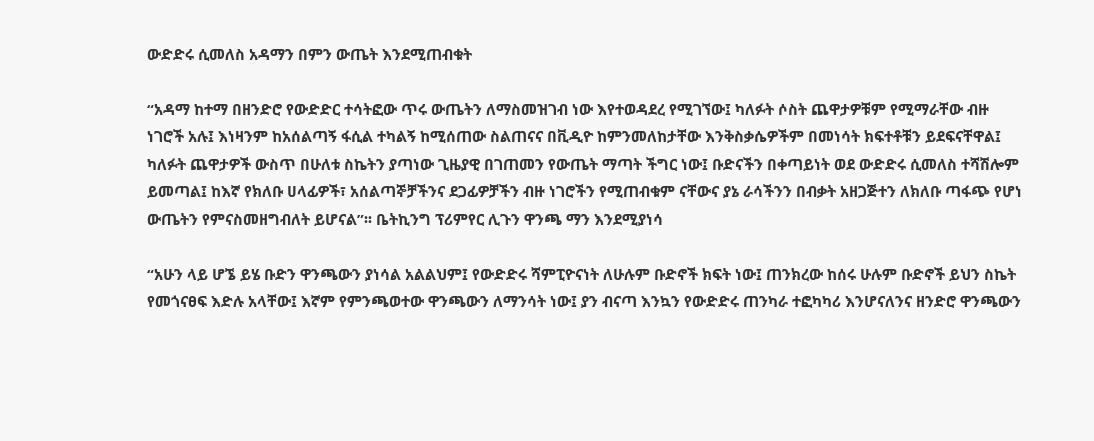ውድድሩ ሲመለስ አዳማን በምን ውጤት እንደሚጠብቁት

“አዳማ ከተማ በዘንድሮ የውድድር ተሳትፎው ጥሩ ውጤትን ለማስመዝገብ ነው እየተወዳደረ የሚገኘው፤ ካለፉት ሶስት ጨዋታዎቹም የሚማራቸው ብዙ ነገሮች አሉ፤ እነዛንም ከአሰልጣኝ ፋሲል ተካልኝ ከሚሰጠው ስልጠናና በቪዲዮ ከምንመለከታቸው እንቅስቃሴዎችም በመነሳት ክፍተቶቹን ይደፍናቸዋል፤ ካለፉት ጨዋታዎች ውስጥ በሁለቱ ስኬትን ያጣነው ጊዜያዊ በገጠመን የውጤት ማጣት ችግር ነው፤ ቡድናችን በቀጣይነት ወደ ውድድሩ ሲመለስ ተሻሽሎም ይመጣል፤ ከእኛ የክለቡ ሀላፊዎች፣ አሰልጣኞቻችንና ደጋፊዎቻችን ብዙ ነገሮችን የሚጠብቁም ናቸውና ያኔ ራሳችንን በብቃት አዘጋጅተን ለክለቡ ጣፋጭ የሆነ ውጤትን የምናስመዘግብለት ይሆናል”፡፡ ቤትኪንግ ፕሪምየር ሊጉን ዋንጫ ማን እንደሚያነሳ

“አሁን ላይ ሆኜ ይሄ ቡድን ዋንጫውን ያነሳል አልልህም፤ የውድድሩ ሻምፒዮናነት ለሁሉም ቡድኖች ክፍት ነው፤ ጠንክረው ከሰሩ ሁሉም ቡድኖች ይህን ስኬት የመጎናፀፍ እድሉ አላቸው፤ እኛም የምንጫወተው ዋንጫውን ለማንሳት ነው፤ ያን ብናጣ እንኳን የውድድሩ ጠንካራ ተፎካካሪ እንሆናለንና ዘንድሮ ዋንጫውን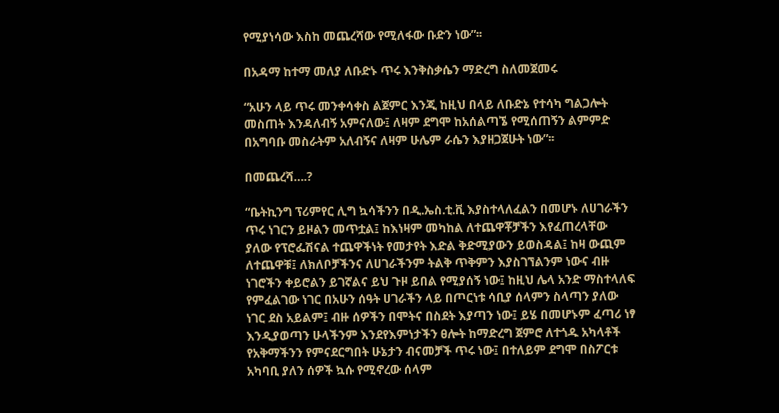የሚያነሳው እስከ መጨረሻው የሚለፋው ቡድን ነው”፡፡

በአዳማ ከተማ መለያ ለቡድኑ ጥሩ እንቅስቃሴን ማድረግ ስለመጀመሩ

“አሁን ላይ ጥሩ መንቀሳቀስ ልጀምር እንጂ ከዚህ በላይ ለቡድኔ የተሳካ ግልጋሎት መስጠት እንዳለብኝ አምናለው፤ ለዛም ደግሞ ከአሰልጣኜ የሚሰጠኝን ልምምድ በአግባቡ መስራትም አለብኝና ለዛም ሁሌም ራሴን እያዘጋጀሁት ነው”፡፡

በመጨረሻ….?

“ቤትኪንግ ፕሪምየር ሊግ ኳሳችንን በዲ.ኤስ.ቲ.ቪ እያስተላለፈልን በመሆኑ ለሀገራችን ጥሩ ነገርን ይዞልን መጥቷል፤ ከእነዛም መካከል ለተጨዋቾቻችን እየፈጠረላቸው ያለው የፕሮፌሽናል ተጨዋችነት የመታየት እድል ቅድሚያውን ይወስዳል፤ ከዛ ውጪም ለተጨዋቹ፤ ለክለቦቻችንና ለሀገራችንም ትልቅ ጥቅምን እያስገኘልንም ነውና ብዙ ነገሮችን ቀይሮልን ይገኛልና ይህ ጉዞ ይበል የሚያሰኝ ነው፤ ከዚህ ሌላ አንድ ማስተላለፍ የምፈልገው ነገር በአሁን ሰዓት ሀገራችን ላይ በጦርነቱ ሳቢያ ሰላምን ስላጣን ያለው ነገር ደስ አይልም፤ ብዙ ሰዎችን በሞትና በስደት እያጣን ነው፤ ይሄ በመሆኑም ፈጣሪ ነፃ እንዲያወጣን ሁላችንም እንደየእምነታችን ፀሎት ከማድረግ ጀምሮ ለተጎዱ አካላቶች የአቅማችንን የምናደርግበት ሁኔታን ብናመቻች ጥሩ ነው፤ በተለይም ደግሞ በስፖርቱ አካባቢ ያለን ሰዎች ኳሱ የሚኖረው ሰላም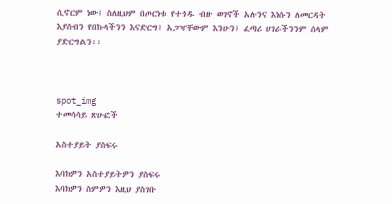ሲኖርም ነው፤ ስለዚህም በጦርነቱ የተጎዱ ብዙ ወገኖች አሉንና እነሱን ለመርዳት እያሰብን የበኩላችንን እናድርግ፤ አጋዣቸውም እንሁን፤ ፈጣሪ ሀገራችንንም ሰላም ያድርግልን፡፡



spot_img
ተመሳሳይ ጽሁፎች

አስተያይት ያስፍሩ

እባክዎን አስተያይትዎን ያስፍሩ
እባክዎን ስምዎን እዚህ ያስገቡ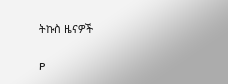ትኩስ ዜናዎች

P